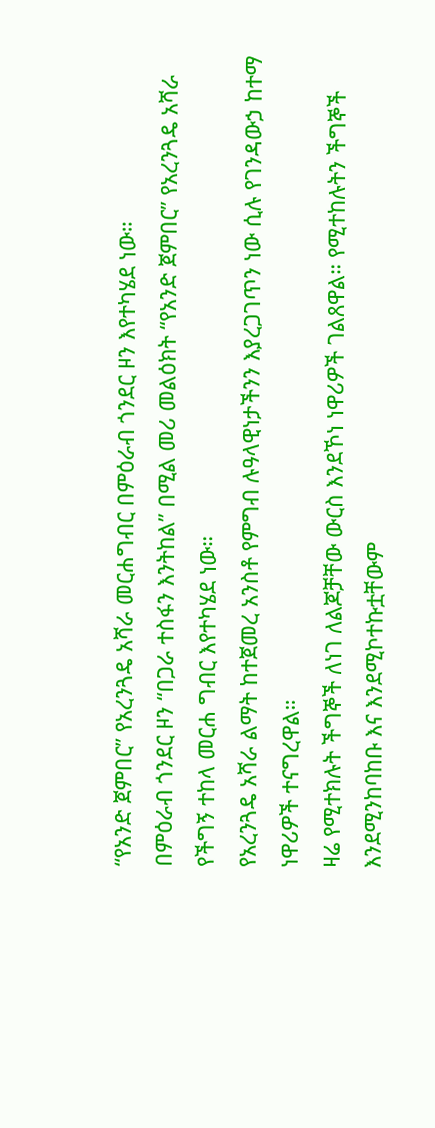“የአንድ ጀምበር” የአረንጓዴ አሻራ መርሐግብር በምዕራብ ጎንደር ዞን እየተካሄደ ነው።
በምዕራብ ጎንደር ዞን “በጋራ ተስፋን እንትከል” በሚል መሪ መልዕክት “የአንድ ጀምበር” የአረንጓዴ አሻራ የችግኝ ተከላ መርሐ ግብር እየተካሄደ ነው።
የአረንጓዴ አሻራ ልማት ከተጀመረ አንስቶ የምግብ ሉዓላዊነታችንን እያረጋገጥን ነው ሲሉ የገንዳውኃ ከተማ ነዋሪዎች ተናግረዋል።
ዛሬ የሚተክሉት ችግኞች ለነገ ለልጆቻቸው ውርስ እንደኾነ ነዋሪዎች ገልጸዋል። የሚተከሉትን ችግኞች እንደሚንከባከቡ እና እንደሚኮተኩቷቸውም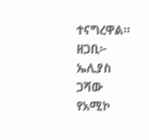ተናግረዋል።
ዘጋቢ፦ ኤሊያስ ጋሻው
የአሚኮ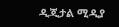ዲጂታል ሚዲያ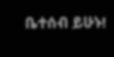ቤተሰብ ይሁኑ!